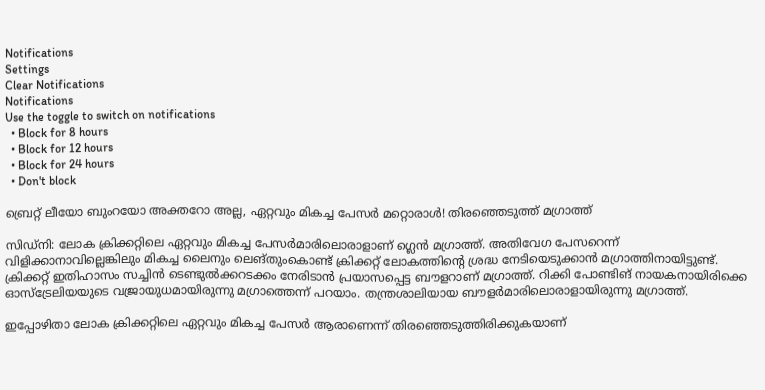Notifications
Settings
Clear Notifications
Notifications
Use the toggle to switch on notifications
  • Block for 8 hours
  • Block for 12 hours
  • Block for 24 hours
  • Don't block

ബ്രെറ്റ് ലീയോ ബുംറയോ അക്തറോ അല്ല, ഏറ്റവും മികച്ച പേസര്‍ മറ്റൊരാള്‍! തിരഞ്ഞെടുത്ത് മഗ്രാത്ത്

സിഡ്‌നി: ലോക ക്രിക്കറ്റിലെ ഏറ്റവും മികച്ച പേസര്‍മാരിലൊരാളാണ് ഗ്ലെന്‍ മഗ്രാത്ത്. അതിവേഗ പേസറെന്ന് വിളിക്കാനാവില്ലെങ്കിലും മികച്ച ലൈനും ലെങ്തുംകൊണ്ട് ക്രിക്കറ്റ് ലോകത്തിന്റെ ശ്രദ്ധ നേടിയെടുക്കാന്‍ മഗ്രാത്തിനായിട്ടുണ്ട്. ക്രിക്കറ്റ് ഇതിഹാസം സച്ചിന്‍ ടെണ്ടുല്‍ക്കറടക്കം നേരിടാന്‍ പ്രയാസപ്പെട്ട ബൗളറാണ് മഗ്രാത്ത്. റിക്കി പോണ്ടിങ് നായകനായിരിക്കെ ഓസ്‌ട്രേലിയയുടെ വജ്രായുധമായിരുന്നു മഗ്രാത്തെന്ന് പറയാം. തന്ത്രശാലിയായ ബൗളര്‍മാരിലൊരാളായിരുന്നു മഗ്രാത്ത്.

ഇപ്പോഴിതാ ലോക ക്രിക്കറ്റിലെ ഏറ്റവും മികച്ച പേസര്‍ ആരാണെന്ന് തിരഞ്ഞെടുത്തിരിക്കുകയാണ്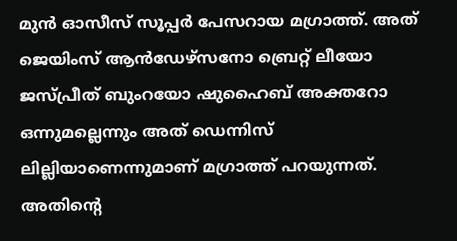മുന്‍ ഓസീസ് സൂപ്പര്‍ പേസറായ മഗ്രാത്ത്. അത് ജെയിംസ് ആന്‍ഡേഴ്‌സനോ ബ്രെറ്റ് ലീയോ ജസ്പ്രീത് ബുംറയോ ഷുഹൈബ് അക്തറോ ഒന്നുമല്ലെന്നും അത് ഡെന്നിസ് ലില്ലിയാണെന്നുമാണ് മഗ്രാത്ത് പറയുന്നത്. അതിന്റെ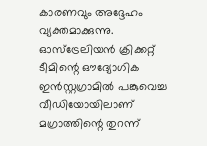കാരണവും അദ്ദേഹം വ്യക്തമാക്കുന്നു. ഓസ്‌ട്രേലിയന്‍ ക്രിക്കറ്റ് ടീമിന്റെ ഔദ്യോഗിക ഇന്‍സ്റ്റഗ്രാമില്‍ പങ്കുവെച്ച വീഡിയോയിലാണ് മഗ്രാത്തിന്റെ തുറന്ന്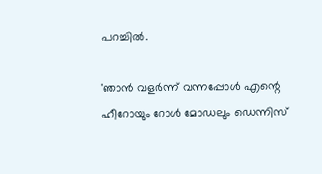പറച്ചില്‍.

'ഞാന്‍ വളര്‍ന്ന് വന്നപ്പോള്‍ എന്റെ ഹീറോയും റോള്‍ മോഡലും ഡെന്നിസ്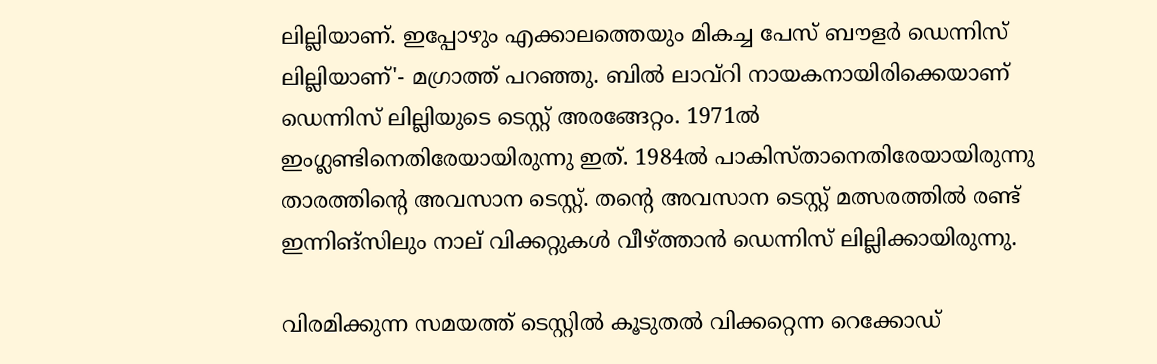ലില്ലിയാണ്. ഇപ്പോഴും എക്കാലത്തെയും മികച്ച പേസ് ബൗളര്‍ ഡെന്നിസ് ലില്ലിയാണ്'- മഗ്രാത്ത് പറഞ്ഞു. ബില്‍ ലാവ്‌റി നായകനായിരിക്കെയാണ് ഡെന്നിസ് ലില്ലിയുടെ ടെസ്റ്റ് അരങ്ങേറ്റം. 1971ല്‍ ഇംഗ്ലണ്ടിനെതിരേയായിരുന്നു ഇത്. 1984ല്‍ പാകിസ്താനെതിരേയായിരുന്നു താരത്തിന്റെ അവസാന ടെസ്റ്റ്. തന്റെ അവസാന ടെസ്റ്റ് മത്സരത്തില്‍ രണ്ട് ഇന്നിങ്‌സിലും നാല് വിക്കറ്റുകള്‍ വീഴ്ത്താന്‍ ഡെന്നിസ് ലില്ലിക്കായിരുന്നു.

വിരമിക്കുന്ന സമയത്ത് ടെസ്റ്റില്‍ കൂടുതല്‍ വിക്കറ്റെന്ന റെക്കോഡ്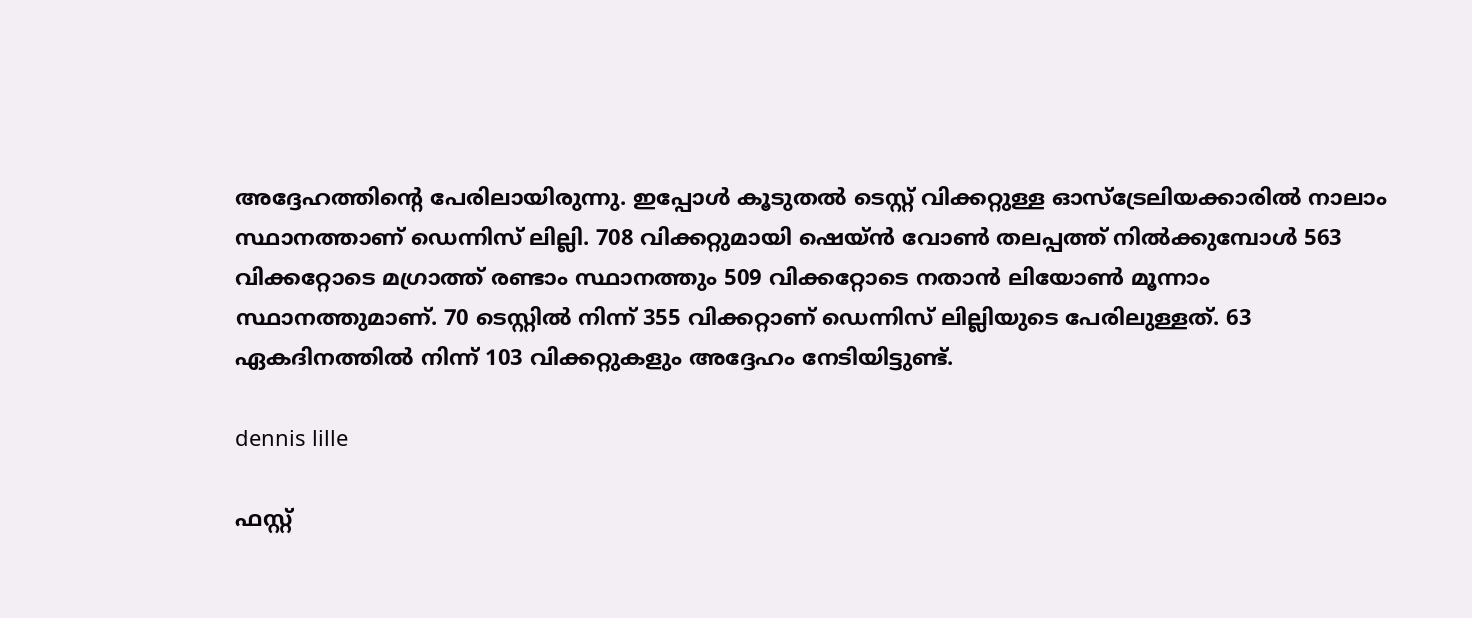അദ്ദേഹത്തിന്റെ പേരിലായിരുന്നു. ഇപ്പോള്‍ കൂടുതല്‍ ടെസ്റ്റ് വിക്കറ്റുള്ള ഓസ്‌ട്രേലിയക്കാരില്‍ നാലാം സ്ഥാനത്താണ് ഡെന്നിസ് ലില്ലി. 708 വിക്കറ്റുമായി ഷെയ്ന്‍ വോണ്‍ തലപ്പത്ത് നില്‍ക്കുമ്പോള്‍ 563 വിക്കറ്റോടെ മഗ്രാത്ത് രണ്ടാം സ്ഥാനത്തും 509 വിക്കറ്റോടെ നതാന്‍ ലിയോണ്‍ മൂന്നാം സ്ഥാനത്തുമാണ്. 70 ടെസ്റ്റില്‍ നിന്ന് 355 വിക്കറ്റാണ് ഡെന്നിസ് ലില്ലിയുടെ പേരിലുള്ളത്. 63 ഏകദിനത്തില്‍ നിന്ന് 103 വിക്കറ്റുകളും അദ്ദേഹം നേടിയിട്ടുണ്ട്.

dennis lille

ഫസ്റ്റ്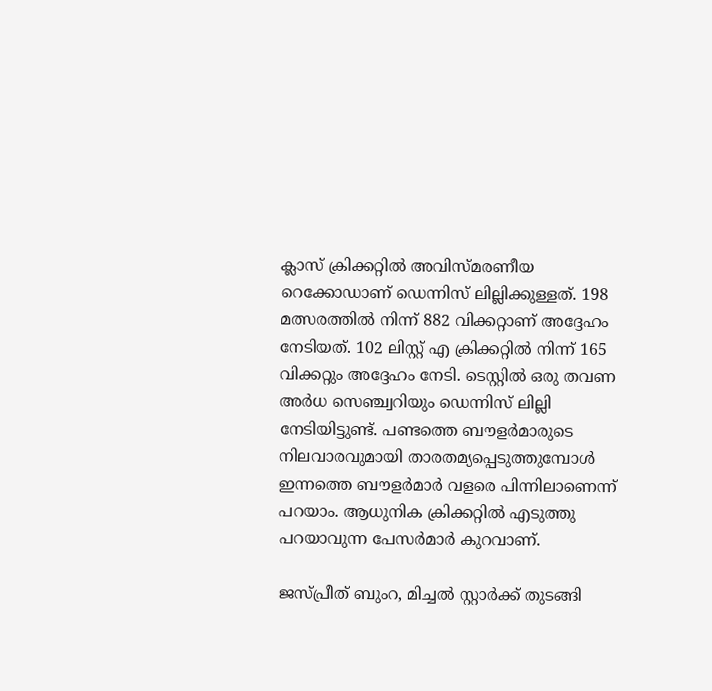ക്ലാസ് ക്രിക്കറ്റില്‍ അവിസ്മരണീയ റെക്കോഡാണ് ഡെന്നിസ് ലില്ലിക്കുള്ളത്. 198 മത്സരത്തില്‍ നിന്ന് 882 വിക്കറ്റാണ് അദ്ദേഹം നേടിയത്. 102 ലിസ്റ്റ് എ ക്രിക്കറ്റില്‍ നിന്ന് 165 വിക്കറ്റും അദ്ദേഹം നേടി. ടെസ്റ്റില്‍ ഒരു തവണ അര്‍ധ സെഞ്ച്വറിയും ഡെന്നിസ് ലില്ലി നേടിയിട്ടുണ്ട്. പണ്ടത്തെ ബൗളര്‍മാരുടെ നിലവാരവുമായി താരതമ്യപ്പെടുത്തുമ്പോള്‍ ഇന്നത്തെ ബൗളര്‍മാര്‍ വളരെ പിന്നിലാണെന്ന് പറയാം. ആധുനിക ക്രിക്കറ്റില്‍ എടുത്തു പറയാവുന്ന പേസര്‍മാര്‍ കുറവാണ്.

ജസ്പ്രീത് ബുംറ, മിച്ചല്‍ സ്റ്റാര്‍ക്ക് തുടങ്ങി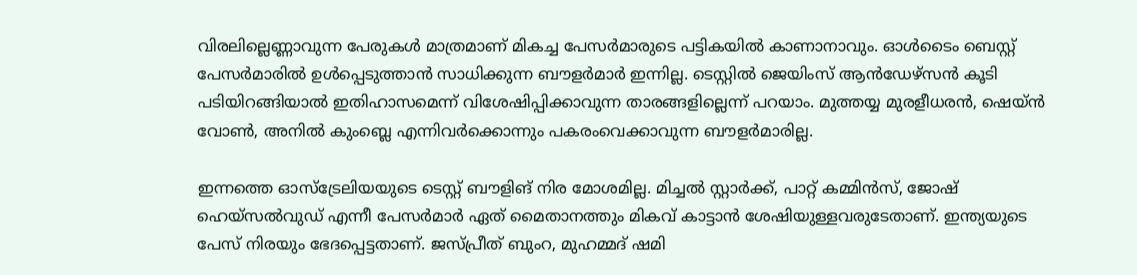വിരലില്ലെണ്ണാവുന്ന പേരുകള്‍ മാത്രമാണ് മികച്ച പേസര്‍മാരുടെ പട്ടികയില്‍ കാണാനാവും. ഓള്‍ടൈം ബെസ്റ്റ് പേസര്‍മാരില്‍ ഉള്‍പ്പെടുത്താന്‍ സാധിക്കുന്ന ബൗളര്‍മാര്‍ ഇന്നില്ല. ടെസ്റ്റില്‍ ജെയിംസ് ആന്‍ഡേഴ്‌സന്‍ കൂടി പടിയിറങ്ങിയാല്‍ ഇതിഹാസമെന്ന് വിശേഷിപ്പിക്കാവുന്ന താരങ്ങളില്ലെന്ന് പറയാം. മുത്തയ്യ മുരളീധരന്‍, ഷെയ്ന്‍ വോണ്‍, അനില്‍ കുംബ്ലെ എന്നിവര്‍ക്കൊന്നും പകരംവെക്കാവുന്ന ബൗളര്‍മാരില്ല.

ഇന്നത്തെ ഓസ്‌ട്രേലിയയുടെ ടെസ്റ്റ് ബൗളിങ് നിര മോശമില്ല. മിച്ചല്‍ സ്റ്റാര്‍ക്ക്, പാറ്റ് കമ്മിന്‍സ്, ജോഷ് ഹെയ്‌സല്‍വുഡ് എന്നീ പേസര്‍മാര്‍ ഏത് മൈതാനത്തും മികവ് കാട്ടാന്‍ ശേഷിയുള്ളവരുടേതാണ്. ഇന്ത്യയുടെ പേസ് നിരയും ഭേദപ്പെട്ടതാണ്. ജസ്പ്രീത് ബുംറ, മുഹമ്മദ് ഷമി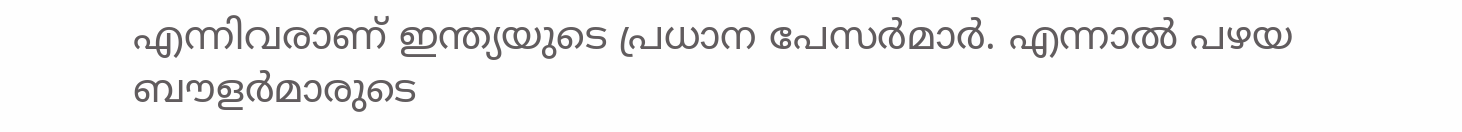എന്നിവരാണ് ഇന്ത്യയുടെ പ്രധാന പേസര്‍മാര്‍. എന്നാല്‍ പഴയ ബൗളര്‍മാരുടെ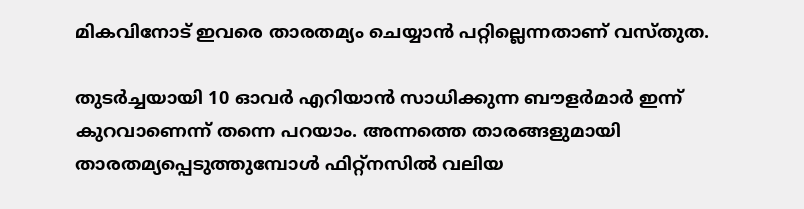മികവിനോട് ഇവരെ താരതമ്യം ചെയ്യാന്‍ പറ്റില്ലെന്നതാണ് വസ്തുത.

തുടര്‍ച്ചയായി 10 ഓവര്‍ എറിയാന്‍ സാധിക്കുന്ന ബൗളര്‍മാര്‍ ഇന്ന് കുറവാണെന്ന് തന്നെ പറയാം. അന്നത്തെ താരങ്ങളുമായി താരതമ്യപ്പെടുത്തുമ്പോള്‍ ഫിറ്റ്‌നസില്‍ വലിയ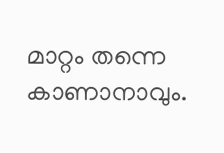മാറ്റം തന്നെ കാണാനാവും.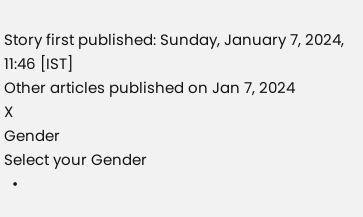Story first published: Sunday, January 7, 2024, 11:46 [IST]
Other articles published on Jan 7, 2024
X
Gender
Select your Gender
  •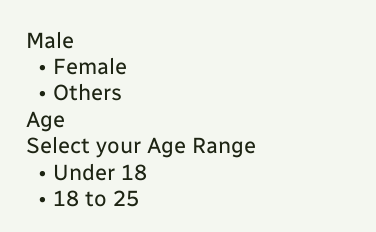Male
  • Female
  • Others
Age
Select your Age Range
  • Under 18
  • 18 to 25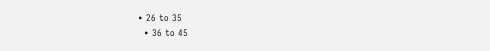• 26 to 35
  • 36 to 45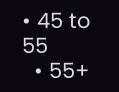• 45 to 55
  • 55+